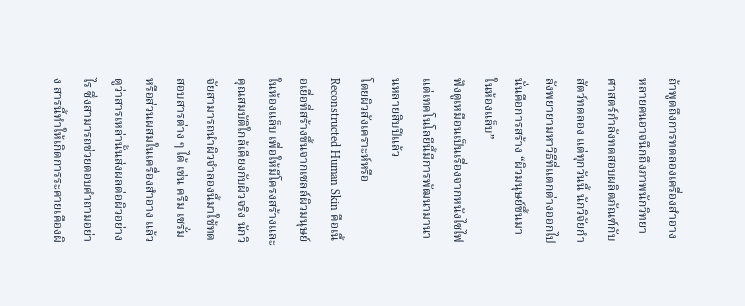ถ้าพูดถึงการทดลองเครื่องสำอาง หลายคนอาจนึกถึงภาพนักวิทยาศาสตร์กำลังทดสอบผลิตภัณฑ์กับสัตว์ทดลอง แต่ทุกวันนี้ นักวิจัยกำลังพยายามหาวิธีที่แตกต่างออกไป นั่นคือการสร้าง “ผิวมนุษย์ขึ้นมาในห้องแล็บ”
ฟังดูเหมือนเป็นเรื่องจากหนังไซไฟ แต่เทคโนโลยีนี้มีการพัฒนามานานหลายสิบปีแล้ว
โดยผิวสังเคราะห์หรือ Reconstructed Human Skin คือเนื้อเยื่อที่สร้างขึ้นจากเซลล์ผิวมนุษย์ในห้องแล็บ เพื่อให้มีโครงสร้างและคุณสมบัติใกล้เคียงกับผิวจริง นักวิจัยสามารถนำผิวจำลองนี้มาใช้ทดสอบสารต่าง ๆ ได้ เช่น ครีม เซรั่ม หรือส่วนผสมในเครื่องสำอาง แล้วดูว่าสารเหล่านั้นส่งผลต่อผิวอย่างไร ซึ่งสามารถช่วยตอบคำถามอย่าง สารนี้ทำให้เกิดการระคายเคืองผิ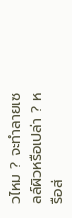วไหม ? จะทำลายเซลล์ผิวหรือเปล่า ? หรือส่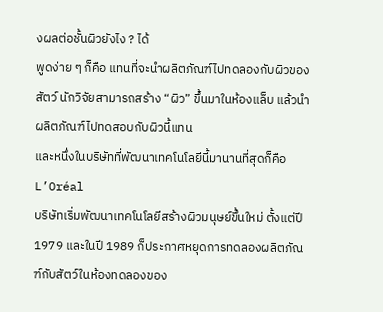งผลต่อชั้นผิวยังไง ? ได้
พูดง่าย ๆ ก็คือ แทนที่จะนำผลิตภัณฑ์ไปทดลองกับผิวของสัตว์ นักวิจัยสามารถสร้าง “ผิว” ขึ้นมาในห้องแล็บ แล้วนำผลิตภัณฑ์ไปทดสอบกับผิวนี้แทน
และหนึ่งในบริษัทที่พัฒนาเทคโนโลยีนี้มานานที่สุดก็คือ L’Oréal
บริษัทเริ่มพัฒนาเทคโนโลยีสร้างผิวมนุษย์ขึ้นใหม่ ตั้งแต่ปี 1979 และในปี 1989 ก็ประกาศหยุดการทดลองผลิตภัณฑ์กับสัตว์ในห้องทดลองของ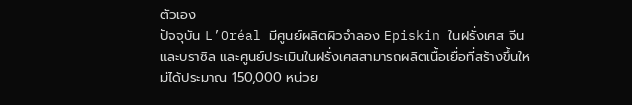ตัวเอง
ปัจจุบัน L’Oréal มีศูนย์ผลิตผิวจำลอง Episkin ในฝรั่งเศส จีน และบราซิล และศูนย์ประเมินในฝรั่งเศสสามารถผลิตเนื้อเยื่อที่สร้างขึ้นใหม่ได้ประมาณ 150,000 หน่วย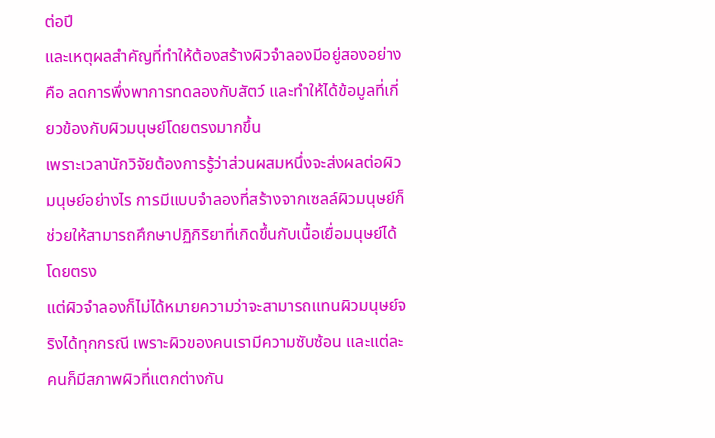ต่อปี
และเหตุผลสำคัญที่ทำให้ต้องสร้างผิวจำลองมีอยู่สองอย่าง คือ ลดการพึ่งพาการทดลองกับสัตว์ และทำให้ได้ข้อมูลที่เกี่ยวข้องกับผิวมนุษย์โดยตรงมากขึ้น
เพราะเวลานักวิจัยต้องการรู้ว่าส่วนผสมหนึ่งจะส่งผลต่อผิวมนุษย์อย่างไร การมีแบบจำลองที่สร้างจากเซลล์ผิวมนุษย์ก็ช่วยให้สามารถศึกษาปฏิกิริยาที่เกิดขึ้นกับเนื้อเยื่อมนุษย์ได้โดยตรง
แต่ผิวจำลองก็ไม่ได้หมายความว่าจะสามารถแทนผิวมนุษย์จริงได้ทุกกรณี เพราะผิวของคนเรามีความซับซ้อน และแต่ละคนก็มีสภาพผิวที่แตกต่างกัน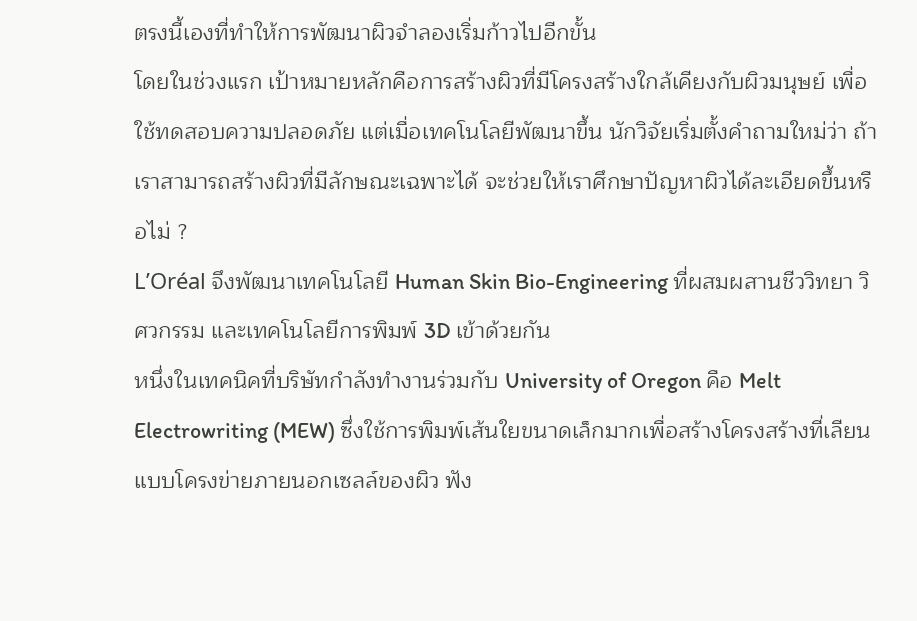ตรงนี้เองที่ทำให้การพัฒนาผิวจำลองเริ่มก้าวไปอีกขั้น
โดยในช่วงแรก เป้าหมายหลักคือการสร้างผิวที่มีโครงสร้างใกล้เคียงกับผิวมนุษย์ เพื่อใช้ทดสอบความปลอดภัย แต่เมื่อเทคโนโลยีพัฒนาขึ้น นักวิจัยเริ่มตั้งคำถามใหม่ว่า ถ้าเราสามารถสร้างผิวที่มีลักษณะเฉพาะได้ จะช่วยให้เราศึกษาปัญหาผิวได้ละเอียดขึ้นหรือไม่ ?
L’Oréal จึงพัฒนาเทคโนโลยี Human Skin Bio-Engineering ที่ผสมผสานชีววิทยา วิศวกรรม และเทคโนโลยีการพิมพ์ 3D เข้าด้วยกัน
หนึ่งในเทคนิคที่บริษัทกำลังทำงานร่วมกับ University of Oregon คือ Melt Electrowriting (MEW) ซึ่งใช้การพิมพ์เส้นใยขนาดเล็กมากเพื่อสร้างโครงสร้างที่เลียนแบบโครงข่ายภายนอกเซลล์ของผิว ฟัง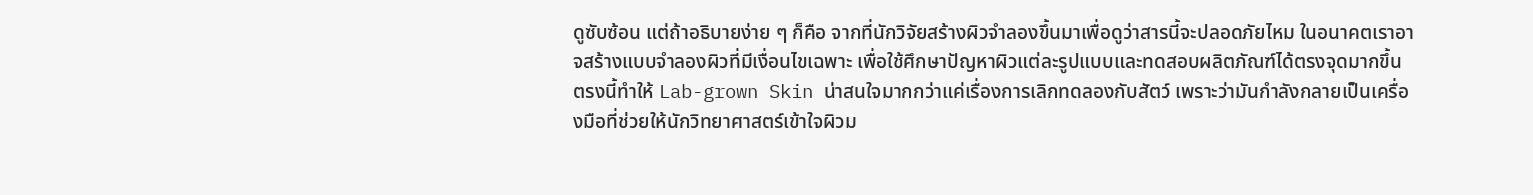ดูซับซ้อน แต่ถ้าอธิบายง่าย ๆ ก็คือ จากที่นักวิจัยสร้างผิวจำลองขึ้นมาเพื่อดูว่าสารนี้จะปลอดภัยไหม ในอนาคตเราอาจสร้างแบบจำลองผิวที่มีเงื่อนไขเฉพาะ เพื่อใช้ศึกษาปัญหาผิวแต่ละรูปแบบและทดสอบผลิตภัณฑ์ได้ตรงจุดมากขึ้น
ตรงนี้ทำให้ Lab-grown Skin น่าสนใจมากกว่าแค่เรื่องการเลิกทดลองกับสัตว์ เพราะว่ามันกำลังกลายเป็นเครื่องมือที่ช่วยให้นักวิทยาศาสตร์เข้าใจผิวม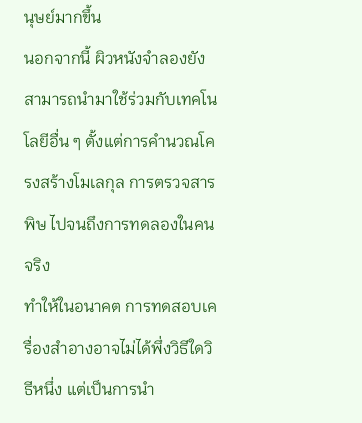นุษย์มากขึ้น
นอกจากนี้ ผิวหนังจำลองยังสามารถนำมาใช้ร่วมกับเทคโนโลยีอื่น ๆ ตั้งแต่การคำนวณโครงสร้างโมเลกุล การตรวจสารพิษ ไปจนถึงการทดลองในคนจริง
ทำให้ในอนาคต การทดสอบเครื่องสำอางอาจไม่ได้พึ่งวิธีใดวิธีหนึ่ง แต่เป็นการนำ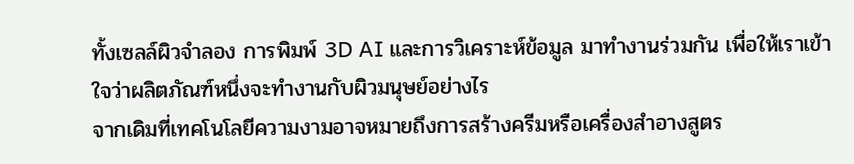ทั้งเซลล์ผิวจำลอง การพิมพ์ 3D AI และการวิเคราะห์ข้อมูล มาทำงานร่วมกัน เพื่อให้เราเข้าใจว่าผลิตภัณฑ์หนึ่งจะทำงานกับผิวมนุษย์อย่างไร
จากเดิมที่เทคโนโลยีความงามอาจหมายถึงการสร้างครีมหรือเครื่องสำอางสูตร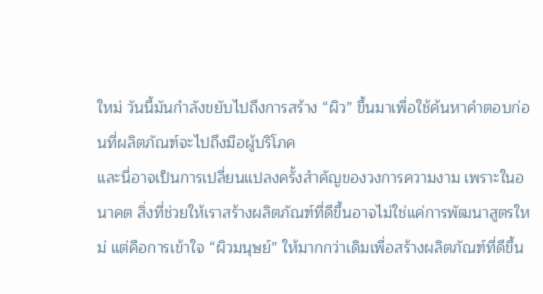ใหม่ วันนี้มันกำลังขยับไปถึงการสร้าง “ผิว” ขึ้นมาเพื่อใช้ค้นหาคำตอบก่อนที่ผลิตภัณฑ์จะไปถึงมือผู้บริโภค
และนี่อาจเป็นการเปลี่ยนแปลงครั้งสำคัญของวงการความงาม เพราะในอนาคต สิ่งที่ช่วยให้เราสร้างผลิตภัณฑ์ที่ดีขึ้นอาจไม่ใช่แค่การพัฒนาสูตรใหม่ แต่คือการเข้าใจ “ผิวมนุษย์” ให้มากกว่าเดิมเพื่อสร้างผลิตภัณฑ์ที่ดีขึ้น